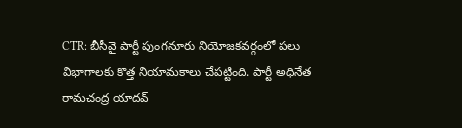CTR: బీసీవై పార్టీ పుంగనూరు నియోజకవర్గంలో పలు విభాగాలకు కొత్త నియామకాలు చేపట్టింది. పార్టీ అధినేత రామచంద్ర యాదవ్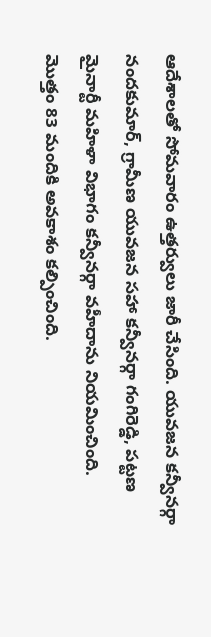ఆదేశాలతో సోమవారం ఉత్తర్వులు జారీ చేసింది. యువజన కన్వీనర్గా నందకుమార్, గ్రామీణ యువజన సహా కన్వీనర్గా గంగిరెడ్డి, పట్టణ మైనార్టీ మహిళా విభాగం కన్వీనర్గా వహీదాను నియమించింది. మొత్తం 83 మందికి అవకాశం కల్పించింది.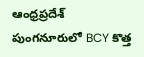ఆంధ్రప్రదేశ్
పుంగనూరులో BCY కొత్త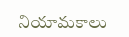నియామకాలు